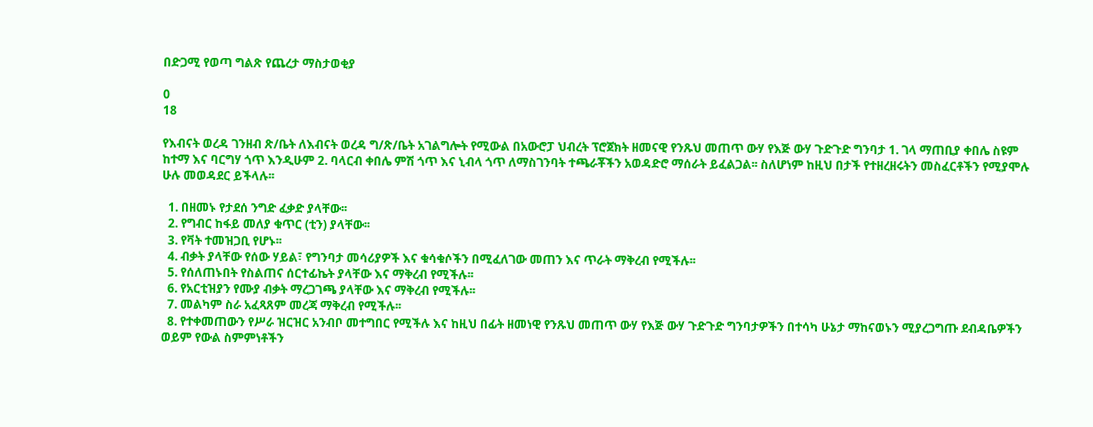በድጋሚ የወጣ ግልጽ የጨረታ ማስታወቂያ

0
18

የእብናት ወረዳ ገንዘብ ጽ/ቤት ለእብናት ወረዳ ግ/ጽ/ቤት አገልግሎት የሚውል በአውሮፓ ህብረት ፕሮጀክት ዘመናዊ የንጹህ መጠጥ ውሃ የእጅ ውሃ ጉድጉድ ግንባታ 1. ገላ ማጠቢያ ቀበሌ ስዩም ከተማ እና ባርግሃ ጎጥ እንዲሁም 2. ባላርብ ቀበሌ ምሽ ጎጥ እና ኒብላ ጎጥ ለማስገንባት ተጫራቾችን አወዳድሮ ማሰራት ይፈልጋል፡፡ ስለሆነም ከዚህ በታች የተዘረዘሩትን መስፈርቶችን የሚያሞሉ ሁሉ መወዳደር ይችላሉ፡፡

  1. በዘመኑ የታደሰ ንግድ ፈቃድ ያላቸው፡፡
  2. የግብር ከፋይ መለያ ቁጥር (ቲን) ያላቸው፡፡
  3. የቫት ተመዝጋቢ የሆኑ፡፡
  4. ብቃት ያላቸው የሰው ሃይል፣ የግንባታ መሳሪያዎች እና ቁሳቁሶችን በሚፈለገው መጠን እና ጥራት ማቅረብ የሚችሉ፡፡
  5. የሰለጠኑበት የስልጠና ሰርተፊኬት ያላቸው እና ማቅረብ የሚችሉ፡፡
  6. የአርቲዝያን የሙያ ብቃት ማረጋገጫ ያላቸው እና ማቅረብ የሚችሉ፡፡
  7. መልካም ስራ አፈጻጸም መረጃ ማቅረብ የሚችሉ፡፡
  8. የተቀመጠውን የሥራ ዝርዝር አንብቦ መተግበር የሚችሉ እና ከዚህ በፊት ዘመነዊ የንጹህ መጠጥ ውሃ የእጅ ውሃ ጉድጉድ ግንባታዎችን በተሳካ ሁኔታ ማከናወኑን ሚያረጋግጡ ደብዳቤዎችን ወይም የውል ስምምነቶችን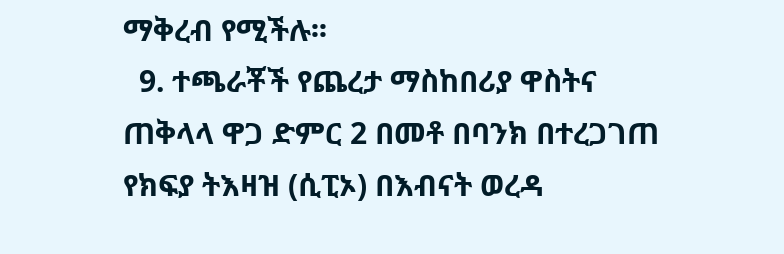ማቅረብ የሚችሉ፡፡
  9. ተጫራቾች የጨረታ ማስከበሪያ ዋስትና ጠቅላላ ዋጋ ድምር 2 በመቶ በባንክ በተረጋገጠ የክፍያ ትእዛዝ (ሲፒኦ) በእብናት ወረዳ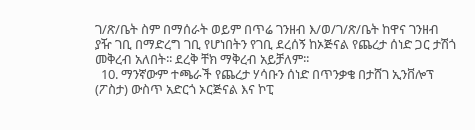ገ/ጽ/ቤት ስም በማሰራት ወይም በጥሬ ገንዘብ እ/ወ/ገ/ጽ/ቤት ከዋና ገንዘብ ያዥ ገቢ በማድረግ ገቢ የሆነበትን የገቢ ደረሰኝ ከኦጅናል የጨረታ ሰነድ ጋር ታሽጎ መቅረብ አለበት፡፡ ደረቅ ቸክ ማቅረብ አይቻለም፡፡
  10. ማንኛውም ተጫራች የጨረታ ሃሳቡን ሰነድ በጥንቃቄ በታሸገ ኢንቨሎፕ (ፖስታ) ውስጥ አድርጎ ኦርጅናል እና ኮፒ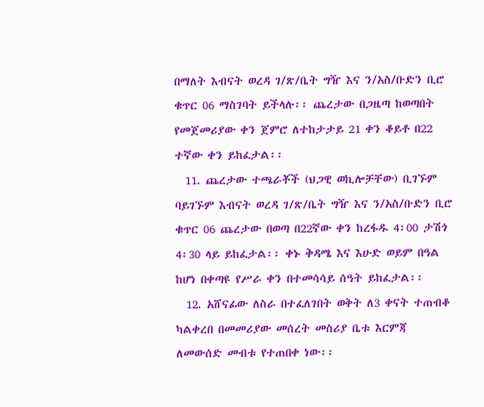በማለት እብናት ወረዳ ገ/ጽ/ቤት ግዥ እና ን/አስ/ቡድን ቢሮ ቁጥር 06 ማስገባት ይችላሉ፡፡ ጨረታው በጋዜጣ ከወጣበት የመጀመሪያው ቀን ጀምሮ ለተከታታይ 21 ቀን ቆይቶ በ22 ተኛው ቀን ይከፈታል፡፡
  11. ጨረታው ተጫራቾች (ህጋዊ ወኪሎቻቸው) ቢገኙም ባይገኙም እብናት ወረዳ ገ/ጽ/ቤት ግዥ እና ን/አስ/ቡድን ቢሮ ቁጥር 06 ጨረታው በወጣ በ22ኛው ቀን ከረፋዱ 4፡00 ታሽጎ 4፡30 ላይ ይከፈታል፡፡ ቀኑ ቅዳሜ እና እሁድ ወይም በዓል ከሆነ በቀጣዩ የሥራ ቀን በተመሳሳይ ሰዓት ይከፈታል፡፡
  12. አሸናፊው ለስራ በተፈለገበት ወቅት ለ3 ቀናት ተጠብቆ ካልቀረበ በመመሪያው መሰረት መስሪያ ቤቱ እርምጃ ለመውሰድ መብቱ የተጠበቀ ነው፡፡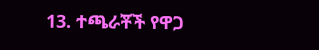13. ተጫራቾች የዋጋ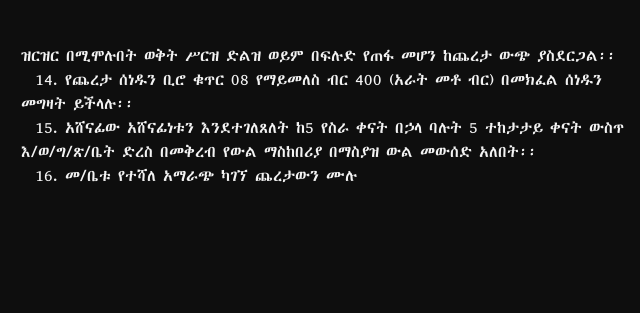ዝርዝር በሚሞሉበት ወቅት ሥርዝ ድልዝ ወይም በፍሉድ የጠፋ መሆን ከጨረታ ውጭ ያስደርጋል፡፡
  14. የጨረታ ሰነዱን ቢሮ ቁጥር 08 የማይመለስ ብር 400 (አራት መቶ ብር) በመክፈል ሰነዱን መግዛት ይችላሉ፡፡
  15. አሸናፊው አሸናፊነቱን እንደተገለጸለት ከ5 የስራ ቀናት በኃላ ባሉት 5 ተከታታይ ቀናት ውስጥ እ/ወ/ግ/ጽ/ቤት ድረስ በመቅረብ የውል ማስከበሪያ በማስያዝ ውል መውሰድ አለበት፡፡
  16. መ/ቤቱ የተሻለ አማራጭ ካገኘ ጨረታውን ሙሉ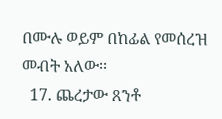በሙሉ ወይም በከፊል የመሰረዝ መብት አለው፡፡
  17. ጨረታው ጸንቶ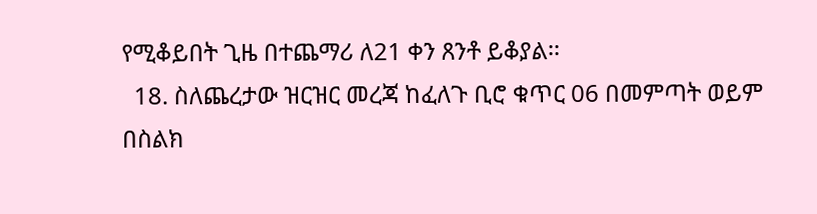የሚቆይበት ጊዜ በተጨማሪ ለ21 ቀን ጸንቶ ይቆያል፡፡
  18. ስለጨረታው ዝርዝር መረጃ ከፈለጉ ቢሮ ቁጥር 06 በመምጣት ወይም በስልክ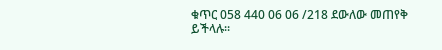ቁጥር 058 440 06 06 /218 ደውለው መጠየቅ ይችላሉ፡፡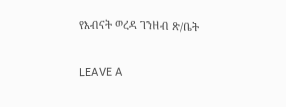የእብናት ወረዳ ገንዘብ ጽ/ቤት

LEAVE A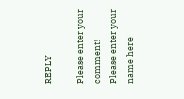REPLY

Please enter your comment!
Please enter your name here